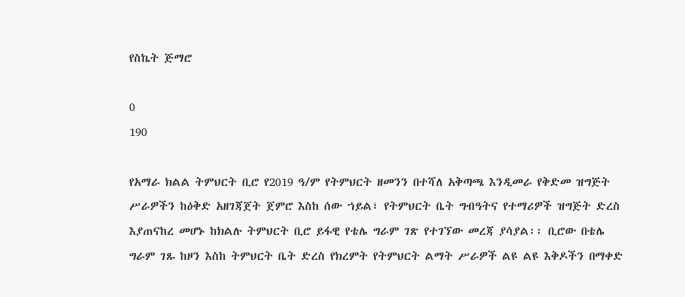የስኬት ጅማሮ

0
190

የአማራ ክልል ትምህርት ቢሮ የ2019 ዓ/ም የትምህርት ዘመንን በተሻለ አቅጣጫ እንዲመራ የቅድመ ዝግጅት ሥራዎችን ከዕቅድ አዘገጃጀት ጀምሮ እስከ ሰው ኀይል፣ የትምህርት ቤት ግብዓትና የተማሪዎች ዝግጅት ድረስ እያጠናከረ መሆኑ ከክልሉ ትምህርት ቢሮ ይፋዊ የቴሌ ግራም ገጽ የተገኘው መረጃ ያሳያል፡፡ ቢሮው በቴሌ ግራም ገጹ ከዞን እስከ ትምህርት ቤት ድረስ የክረምት የትምህርት ልማት ሥራዎች ልዩ ልዩ እቅዶችን በማቀድ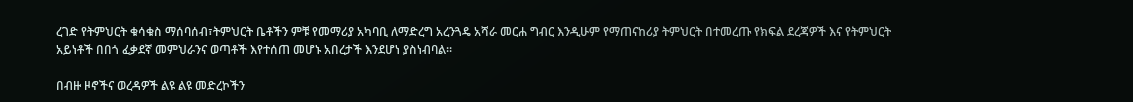ረገድ የትምህርት ቁሳቁስ ማሰባሰብ፣ትምህርት ቤቶችን ምቹ የመማሪያ አካባቢ ለማድረግ አረንጓዴ አሻራ መርሐ ግብር እንዲሁም የማጠናከሪያ ትምህርት በተመረጡ የክፍል ደረጃዎች እና የትምህርት አይነቶች በበጎ ፈቃደኛ መምህራንና ወጣቶች እየተሰጠ መሆኑ አበረታች እንደሆነ ያስነብባል፡፡

በብዙ ዞኖችና ወረዳዎች ልዩ ልዩ መድረኮችን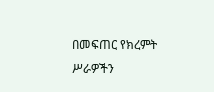በመፍጠር የክረምት ሥራዎችን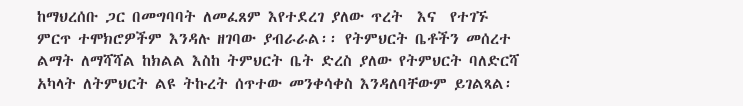ከማህረሰቡ ጋር በመግባባት ለመፈጸም እየተደረገ ያለው ጥረት  እና  የተገኙ ምርጥ ተሞክሮዎችም እንዳሉ ዘገባው ያብራራል፡፡ የትምህርት ቤቶችን መሰረተ ልማት ለማሻሻል ከክልል እስከ ትምህርት ቤት ድረስ ያለው የትምህርት ባለድርሻ አካላት ለትምህርት ልዩ ትኩረት ሰጥተው መንቀሳቀስ እንዳለባቸውም ይገልጻል፡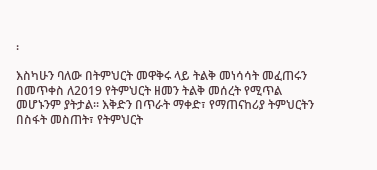፡

እስካሁን ባለው በትምህርት መዋቅሩ ላይ ትልቅ መነሳሳት መፈጠሩን በመጥቀስ ለ2019 የትምህርት ዘመን ትልቅ መሰረት የሚጥል መሆኑንም ያትታል፡፡ እቅድን በጥራት ማቀድ፣ የማጠናከሪያ ትምህርትን በስፋት መስጠት፣ የትምህርት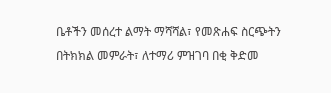ቤቶችን መሰረተ ልማት ማሻሻል፣ የመጽሐፍ ስርጭትን በትክክል መምራት፣ ለተማሪ ምዝገባ በቂ ቅድመ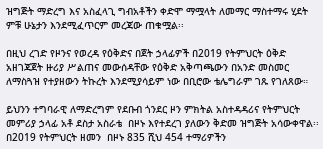ዝግጅት ማድረግ እና አስፈላጊ ግብአቶችን ቀድሞ ማሟላት ለመማር ማስተማሩ ሂደት ምቹ ሁኔታን እንደሚፈጥርም መረጃው ጠቁሟል፡፡

በዚህ ረገድ የዞንና የወረዳ የዕቅድና በጀት ኃላፊዎች በ2019 የትምህርት ዕቅድ አዘገጃጀት ዙሪያ ሥልጠና መውሰዳቸው የዕቅድ አቅጣጫውን በአንድ መስመር ለማስጓዝ የተያዘውን ትኩረት እንደሚያሳይም ነው በቢሮው ቴሌግራም ገጹ የገለጸው።

ይህንን ተግባራዊ ለማድረግም የደቡብ ጎንደር ዞን ምክትል አስተዳዳሪና የትምህርት መምሪያ ኃላፊ አቶ ደስታ አስራቴ  በዞኑ እየተደረገ ያለውን ቅድመ ዝግጅት አሳውቀዋል፡፡ በ2019 የትምህርት ዘመን  በዞኑ 835 ሺህ 454 ተማሪዎችን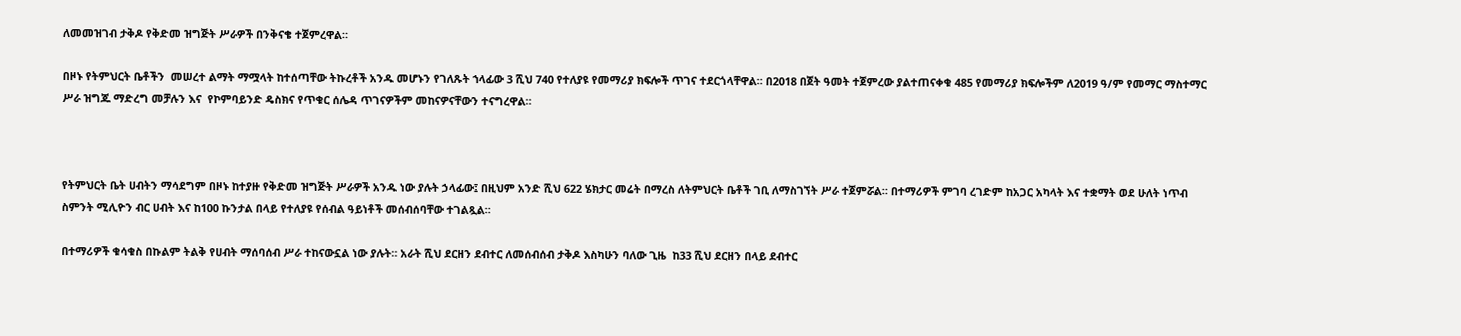ለመመዝገብ ታቅዶ የቅድመ ዝግጅት ሥራዎች በንቅናቄ ተጀምረዋል።

በዞኑ የትምህርት ቤቶችን  መሠረተ ልማት ማሟላት ከተሰጣቸው ትኩረቶች አንዱ መሆኑን የገለጹት ኀላፊው 3 ሺህ 740 የተለያዩ የመማሪያ ክፍሎች ጥገና ተደርጎላቸዋል። በ2018 በጀት ዓመት ተጀምረው ያልተጠናቀቁ 485 የመማሪያ ክፍሎችም ለ2019 ዓ/ም የመማር ማስተማር ሥራ ዝግጁ ማድረግ መቻሉን እና  የኮምባይንድ ዴስክና የጥቁር ሰሌዳ ጥገናዎችም መከናዎናቸውን ተናግረዋል።



የትምህርት ቤት ሀብትን ማሳደግም በዞኑ ከተያዙ የቅድመ ዝግጅት ሥራዎች አንዱ ነው ያሉት ኃላፊው፤ በዚህም አንድ ሺህ 622 ሄክታር መሬት በማረስ ለትምህርት ቤቶች ገቢ ለማስገኘት ሥራ ተጀምሯል። በተማሪዎች ምገባ ረገድም ከአጋር አካላት እና ተቋማት ወደ ሁለት ነጥብ ስምንት ሚሊዮን ብር ሀብት እና ከ100 ኩንታል በላይ የተለያዩ የሰብል ዓይነቶች መሰብሰባቸው ተገልጿል።

በተማሪዎች ቁሳቁስ በኩልም ትልቅ የሀብት ማሰባሰብ ሥራ ተከናውኗል ነው ያሉት። አራት ሺህ ደርዘን ደብተር ለመሰብሰብ ታቅዶ እስካሁን ባለው ጊዜ  ከ33 ሺህ ደርዘን በላይ ደብተር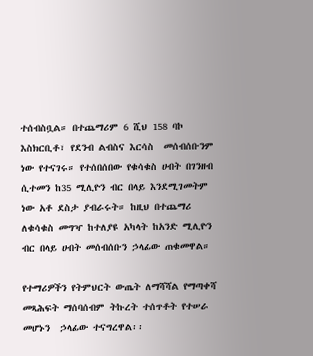ተሰብስቧል። በተጨማሪም 6 ሺህ 158 ባኮ እስክርቢቶ፣ የደንብ ልብስና እርሳስ  መሰብሰቡንም ነው የተናገሩ። የተሰበሰበው የቁሳቁስ ሀብት በገንዘብ ሲተመን ከ35 ሚሊዮን ብር በላይ እንደሚገመትም ነው አቶ ደስታ ያብራሩት። ከዚህ በተጨማሪ ለቁሳቁስ መግዣ ከተለያዩ አካላት ከአንድ ሚሊዮን ብር በላይ ሀብት መሰብሰቡን ኃላፊው ጠቁመዋል።

የተማሪዎችን የትምህርት ውጤት ለማሻሻል የማጣቀሻ መጻሕፍት ማሰባሰብም ትኩረት ተሰጥቶት የተሠራ መሆኑን  ኃላፊው ተናግረዋል፡፡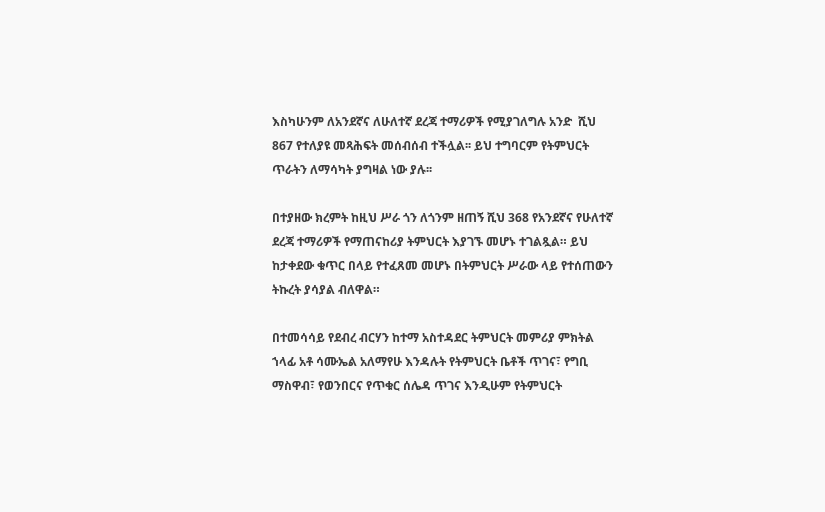እስካሁንም ለአንደኛና ለሁለተኛ ደረጃ ተማሪዎች የሚያገለግሉ አንድ  ሺህ 867 የተለያዩ መጻሕፍት መሰብሰብ ተችሏል፡፡ ይህ ተግባርም የትምህርት ጥራትን ለማሳካት ያግዛል ነው ያሉ፡፡

በተያዘው ክረምት ከዚህ ሥራ ጎን ለጎንም ዘጠኝ ሺህ 368 የአንደኛና የሁለተኛ ደረጃ ተማሪዎች የማጠናከሪያ ትምህርት እያገኙ መሆኑ ተገልጿል። ይህ ከታቀደው ቁጥር በላይ የተፈጸመ መሆኑ በትምህርት ሥራው ላይ የተሰጠውን ትኩረት ያሳያል ብለዋል።

በተመሳሳይ የደብረ ብርሃን ከተማ አስተዳደር ትምህርት መምሪያ ምክትል ኀላፊ አቶ ሳሙኤል አለማየሁ እንዳሉት የትምህርት ቤቶች ጥገና፣ የግቢ ማስዋብ፣ የወንበርና የጥቁር ሰሌዳ ጥገና እንዲሁም የትምህርት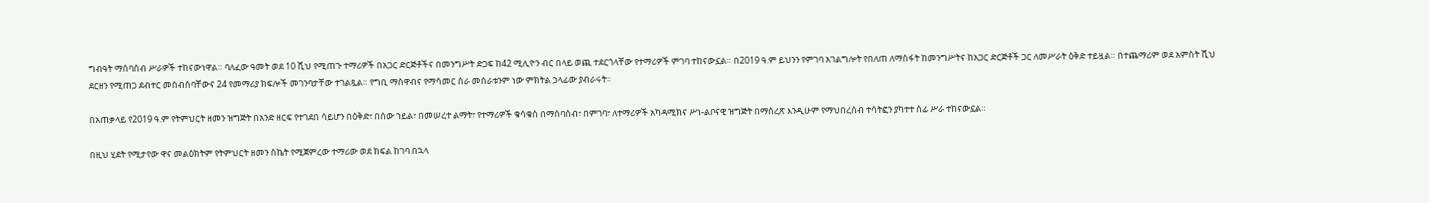ግብዓት ማሰባሰብ ሥራዎች ተከናውነዋል። ባለፈው ዓመት ወደ 10 ሺህ የሚጠጉ ተማሪዎች በአጋር ድርጅቶችና በመንግሥት ድጋፍ ከ42 ሚሊዮን ብር በላይ ወጪ ተደርጎላቸው የተማሪዎች ምገባ ተከናውኗል። በ2019 ዓ.ም ይህንን የምገባ አገልግሎት የበለጠ ለማስፋት ከመንግሥትና ከአጋር ድርጅቶች ጋር ለመሥራት ዕቅድ ተይዟል። በተጨማሪም ወደ አምስት ሺህ ደርዘን የሚጠጋ ደብተር መሰብሰባቸውና 24 የመማሪያ ክፍሎች መገንባታቸው ተገልጿል። የግቢ ማስዋብና የማሳመር ሰራ መሰራቱንም ነው ምክትል ኃላፊው ያብራሩት፡፡

በአጠቃላይ የ2019 ዓ.ም የትምህርት ዘመን ዝግጅት በአንድ ዘርፍ የተገደበ ሳይሆን በዕቅድ፣ በሰው ኀይል፣ በመሠረተ ልማት፣ የተማሪዎች ቁሳቁስ በማሰባሰብ፣ በምገባ፣ ለተማሪዎች አካዳሚክና ሥነ-ልቦናዊ ዝግጅት በማስረጽ እንዲሁም የማህበረሰብ ተሳትፎን ያካተተ ሰፊ ሥራ ተከናውኗል።

በዚህ ሂደት የሚታየው ዋና መልዕክትም የትምህርት ዘመን ስኬት የሚጀምረው ተማሪው ወደ ክፍል ከገባ በኋላ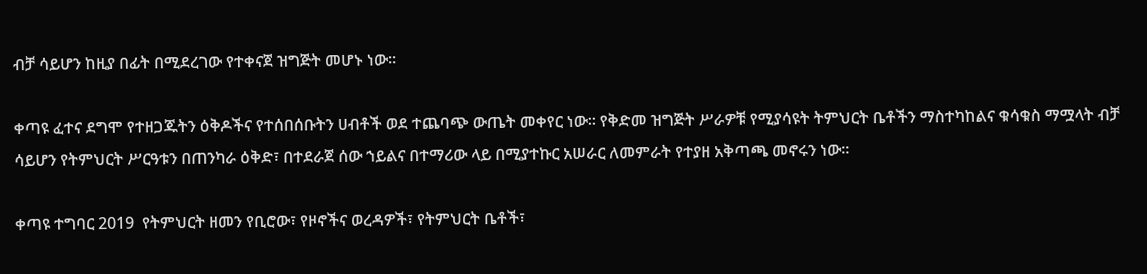ብቻ ሳይሆን ከዚያ በፊት በሚደረገው የተቀናጀ ዝግጅት መሆኑ ነው።

ቀጣዩ ፈተና ደግሞ የተዘጋጁትን ዕቅዶችና የተሰበሰቡትን ሀብቶች ወደ ተጨባጭ ውጤት መቀየር ነው። የቅድመ ዝግጅት ሥራዎቹ የሚያሳዩት ትምህርት ቤቶችን ማስተካከልና ቁሳቁስ ማሟላት ብቻ ሳይሆን የትምህርት ሥርዓቱን በጠንካራ ዕቅድ፣ በተደራጀ ሰው ኀይልና በተማሪው ላይ በሚያተኩር አሠራር ለመምራት የተያዘ አቅጣጫ መኖሩን ነው።

ቀጣዩ ተግባር 2019  የትምህርት ዘመን የቢሮው፣ የዞኖችና ወረዳዎች፣ የትምህርት ቤቶች፣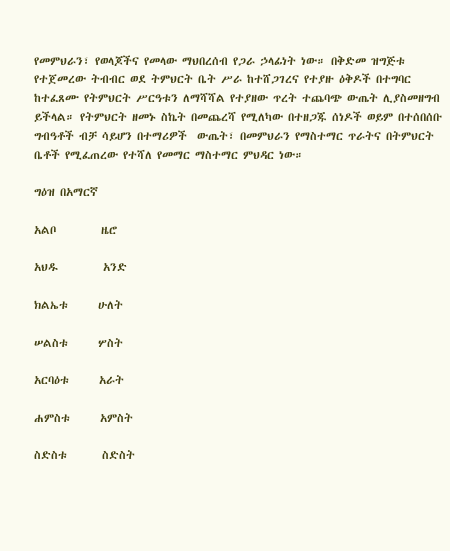የመምህራን፣ የወላጆችና የመላው ማህበረሰብ የጋራ ኃላፊነት ነው። በቅድመ ዝግጅቱ የተጀመረው ትብብር ወደ ትምህርት ቤት ሥራ ከተሸጋገረና የተያዙ ዕቅዶች በተግባር ከተፈጸሙ የትምህርት ሥርዓቱን ለማሻሻል የተያዘው ጥረት ተጨባጭ ውጤት ሊያስመዘግብ ይችላል። የትምህርት ዘመኑ ስኬት በመጨረሻ የሚለካው በተዘጋጁ ሰነዶች ወይም በተሰበሰቡ ግብዓቶች ብቻ ሳይሆን በተማሪዎች  ውጤት፣ በመምህራን የማስተማር ጥራትና በትምህርት ቤቶች የሚፈጠረው የተሻለ የመማር ማስተማር ምህዳር ነው።

ግዕዝ በአማርኛ

አልቦ         ዜሮ

አህዱ         አንድ

ክልኤቱ      ሁለት

ሠልስቱ      ሦስት

አርባዕቱ      አራት

ሐምስቱ      አምስት

ስድስቱ       ስድስት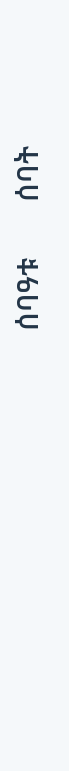ሰባዓቱ       ሰባት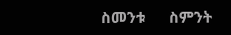ስመንቱ      ስምንት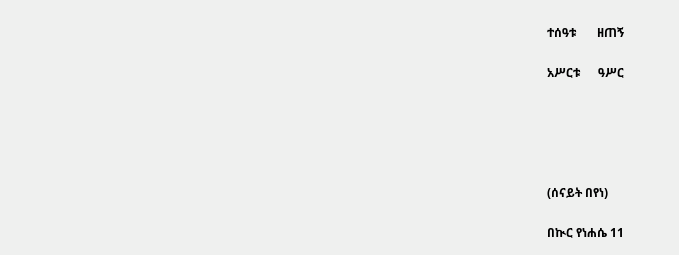ተሰዓቱ       ዘጠኝ

አሥርቱ      ዓሥር





(ሰናይት በየነ)

በኲር የነሐሴ 11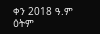ቀን 2018 ዓ.ም ዕትም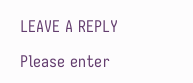LEAVE A REPLY

Please enter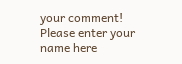your comment!
Please enter your name here